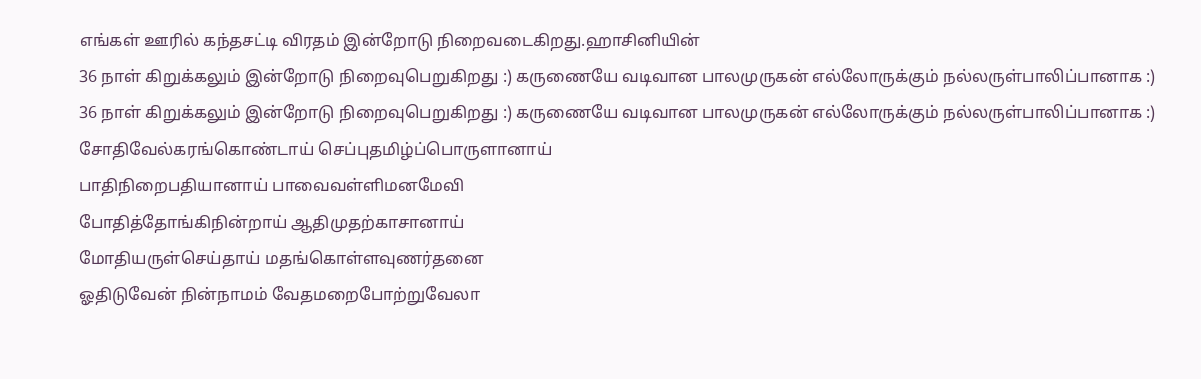எங்கள் ஊரில் கந்தசட்டி விரதம் இன்றோடு நிறைவடைகிறது.ஹாசினியின்
36 நாள் கிறுக்கலும் இன்றோடு நிறைவுபெறுகிறது :) கருணையே வடிவான பாலமுருகன் எல்லோருக்கும் நல்லருள்பாலிப்பானாக :)
36 நாள் கிறுக்கலும் இன்றோடு நிறைவுபெறுகிறது :) கருணையே வடிவான பாலமுருகன் எல்லோருக்கும் நல்லருள்பாலிப்பானாக :)
சோதிவேல்கரங்கொண்டாய் செப்புதமிழ்ப்பொருளானாய்
பாதிநிறைபதியானாய் பாவைவள்ளிமனமேவி
போதித்தோங்கிநின்றாய் ஆதிமுதற்காசானாய்
மோதியருள்செய்தாய் மதங்கொள்ளவுணர்தனை
ஓதிடுவேன் நின்நாமம் வேதமறைபோற்றுவேலா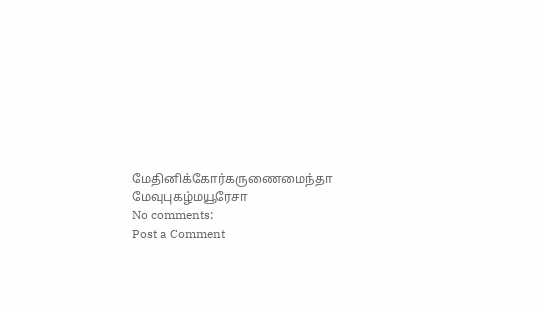மேதினிக்கோர்கருணைமைந்தா மேவுபுகழ்மயூரேசா
No comments:
Post a Comment